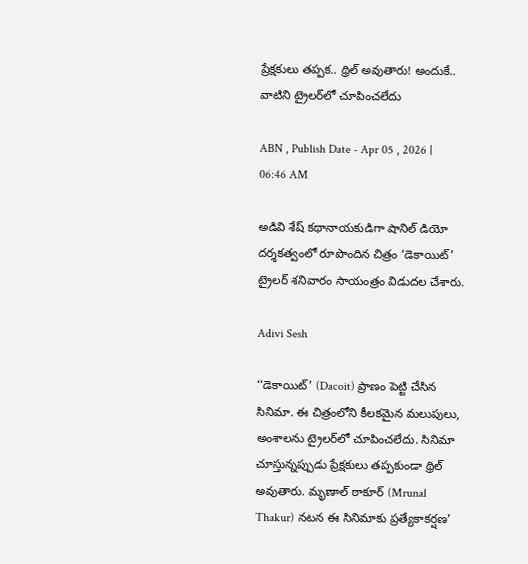ప్రేక్షకులు తప్పక.. థ్రిల్‌ అవుతారు! అందుకే.. వాటిని ట్రైల‌ర్‌లో చూపించ‌లేదు

ABN , Publish Date - Apr 05 , 2026 | 06:46 AM

అడివి శేష్ కథానాయకుడిగా షానిల్‌ డియో దర్శకత్వంలో రూపొందిన‌ చిత్రం ‘డెకాయిట్‌’ ట్రైల‌ర్ శ‌నివారం సాయంత్రం విడుద‌ల చేశారు.

Adivi Sesh

‘‘డెకాయిట్‌’ (Dacoit) ప్రాణం పెట్టి చేసిన సినిమా. ఈ చిత్రంలోని కీలకమైన మలుపులు, అంశాలను ట్రైలర్‌లో చూపించలేదు. సినిమా చూస్తున్నప్పుడు ప్రేక్షకులు తప్పకుండా థ్రిల్‌ అవుతారు. మృణాల్‌ ఠాకూర్ (Mrunal Thakur) నటన ఈ సినిమాకు ప్రత్యేకాకర్షణ’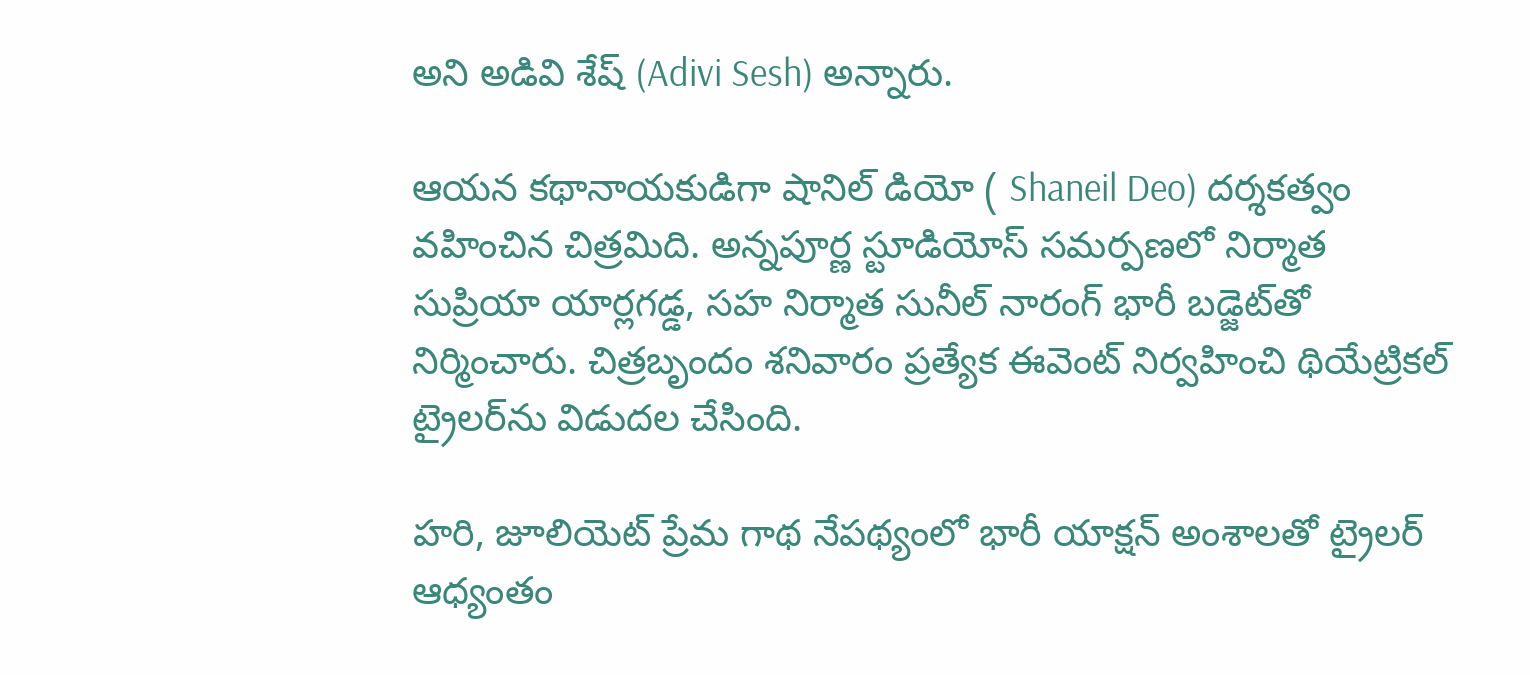అని అడివి శేష్ (Adivi Sesh) అన్నారు.

ఆయన కథానాయకుడిగా షానిల్‌ డియో ( Shaneil Deo) దర్శకత్వం వహించిన చిత్రమిది. అన్నపూర్ణ స్టూడియోస్‌ సమర్పణలో నిర్మాత సుప్రియా యార్లగడ్డ, సహ నిర్మాత సునీల్‌ నారంగ్‌ భారీ బడ్జెట్‌తో నిర్మించారు. చిత్రబృందం శనివారం ప్ర‌త్యేక ఈవెంట్ నిర్వహించి థియేట్రికల్‌ ట్రైలర్‌ను విడుదల చేసింది.

హరి, జూలియెట్‌ ప్రేమ గాథ నేపథ్యంలో భారీ యాక్షన్‌ అంశాలతో ట్రైలర్‌ ఆధ్యంతం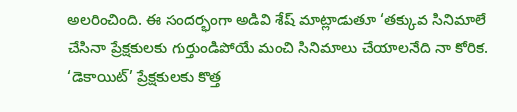అలరించింది. ఈ సందర్భంగా అడివి శేష్‌ మాట్లాడుతూ ‘తక్కువ సినిమాలే చేసినా ప్రేక్షకులకు గుర్తుండిపోయే మంచి సినిమాలు చేయాలనేది నా కోరిక. ‘డెకాయిట్‌’ ప్రేక్షకులకు కొత్త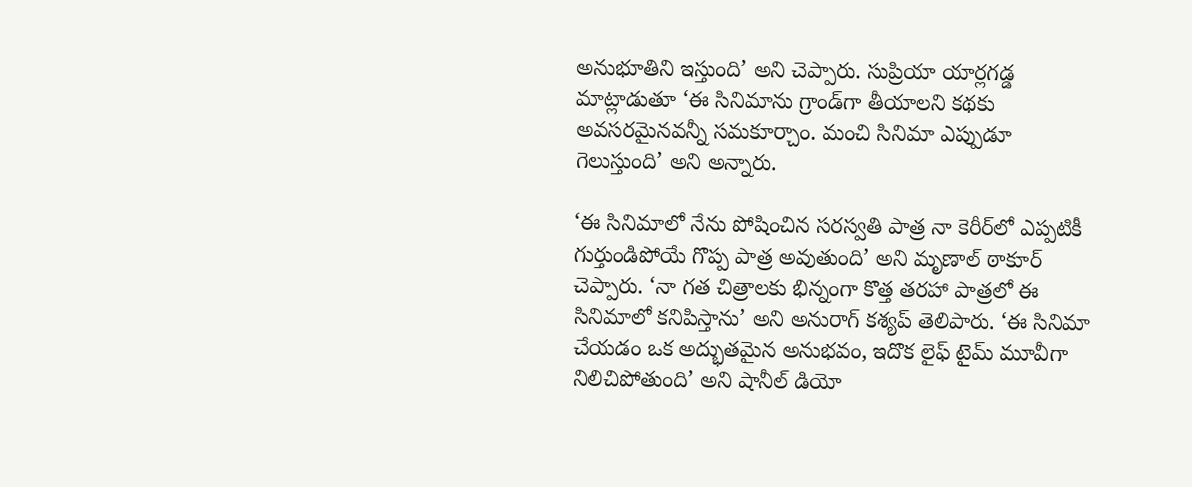అనుభూతిని ఇస్తుంది’ అని చెప్పారు. సుప్రియా యార్లగడ్డ మాట్లాడుతూ ‘ఈ సినిమాను గ్రాండ్‌గా తీయాలని కథకు అవసరమైనవన్నీ సమకూర్చాం. మంచి సినిమా ఎప్పుడూ గెలుస్తుంది’ అని అన్నారు.

‘ఈ సినిమాలో నేను పోషించిన సరస్వతి పాత్ర నా కెరీర్‌లో ఎప్పటికీ గుర్తుండిపోయే గొప్ప పాత్ర అవుతుంది’ అని మృణాల్‌ ఠాకూర్‌ చెప్పారు. ‘నా గత చిత్రాలకు భిన్నంగా కొత్త తరహా పాత్రలో ఈ సినిమాలో కనిపిస్తాను’ అని అనురాగ్‌ కశ్యప్‌ తెలిపారు. ‘ఈ సినిమా చేయడం ఒక అద్భుతమైన అనుభవం, ఇదొక లైఫ్‌ టైమ్‌ మూవీగా నిలిచిపోతుంది’ అని షానీల్‌ డియో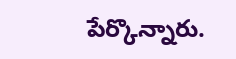పేర్కొన్నారు.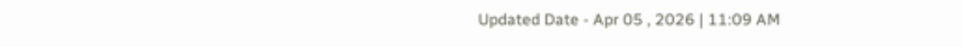Updated Date - Apr 05 , 2026 | 11:09 AM